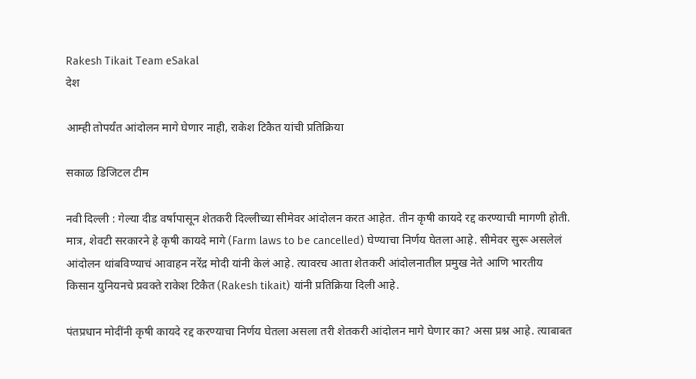Rakesh Tikait Team eSakal
देश

आम्ही तोपर्यंत आंदोलन मागे घेणार नाही, राकेश टिकैत यांची प्रतिक्रिया

सकाळ डिजिटल टीम

नवी दिल्ली : गेल्या दीड वर्षापासून शेतकरी दिल्लीच्या सीमेवर आंदोलन करत आहेत. तीन कृषी कायदे रद्द करण्याची मागणी होती. मात्र, शेवटी सरकारने हे कृषी कायदे मागे (Farm laws to be cancelled) घेण्याचा निर्णय घेतला आहे. सीमेवर सुरू असलेलं आंदोलन थांबविण्याचं आवाहन नरेंद्र मोदी यांनी केलं आहे. त्यावरच आता शेतकरी आंदोलनातील प्रमुख नेते आणि भारतीय किसान युनियनचे प्रवक्ते राकेश टिकैत (Rakesh tikait) यांनी प्रतिक्रिया दिली आहे.

पंतप्रधान मोदींनी कृषी कायदे रद्द करण्याचा निर्णय घेतला असला तरी शेतकरी आंदोलन मागे घेणार का? असा प्रश्न आहे. त्याबाबत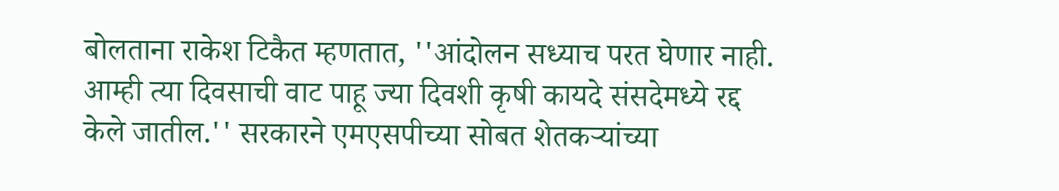बोलताना राकेश टिकैत म्हणतात, ''आंदोलन सध्याच परत घेणार नाही. आम्ही त्या दिवसाची वाट पाहू ज्या दिवशी कृषी कायदे संसदेमध्ये रद्द केले जातील.'' सरकारने एमएसपीच्या सोबत शेतकऱ्यांच्या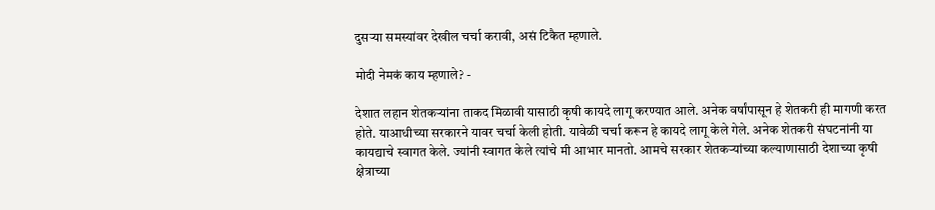दुसऱ्या समस्यांवर देखील चर्चा करावी, असं टिकैत म्हणाले.

मोदी नेमकं काय म्हणाले? -

देशात लहान शेतकऱ्यांना ताकद मिळावी यासाठी कृषी कायदे लागू करण्यात आले. अनेक वर्षांपासून हे शेतकरी ही मागणी करत होते. याआधीच्या सरकारने यावर चर्चा केली होती. यावेळी चर्चा करून हे कायदे लागू केले गेले. अनेक शेतकरी संघटनांनी या कायद्याचे स्वागत केले. ज्यांनी स्वागत केले त्यांचे मी आभार मानतो. आमचे सरकार शेतकऱ्यांच्या कल्याणासाठी देशाच्या कृषी क्षेत्राच्या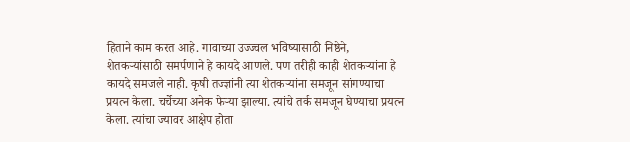हिताने काम करत आहे. गावाच्या उज्ज्वल भविष्यासाठी निष्ठेने, शेतकऱ्यांसाठी समर्पणाने हे कायदे आणले. पण तरीही काही शेतकऱ्यांना हे कायदे समजले नाही. कृषी तज्ज्ञांनी त्या शेतकऱ्यांना समजून सांगण्याचा प्रयत्न केला. चर्चेच्या अनेक फेऱ्या झाल्या. त्यांचे तर्क समजून घेण्याचा प्रयत्न केला. त्यांचा ज्यावर आक्षेप होता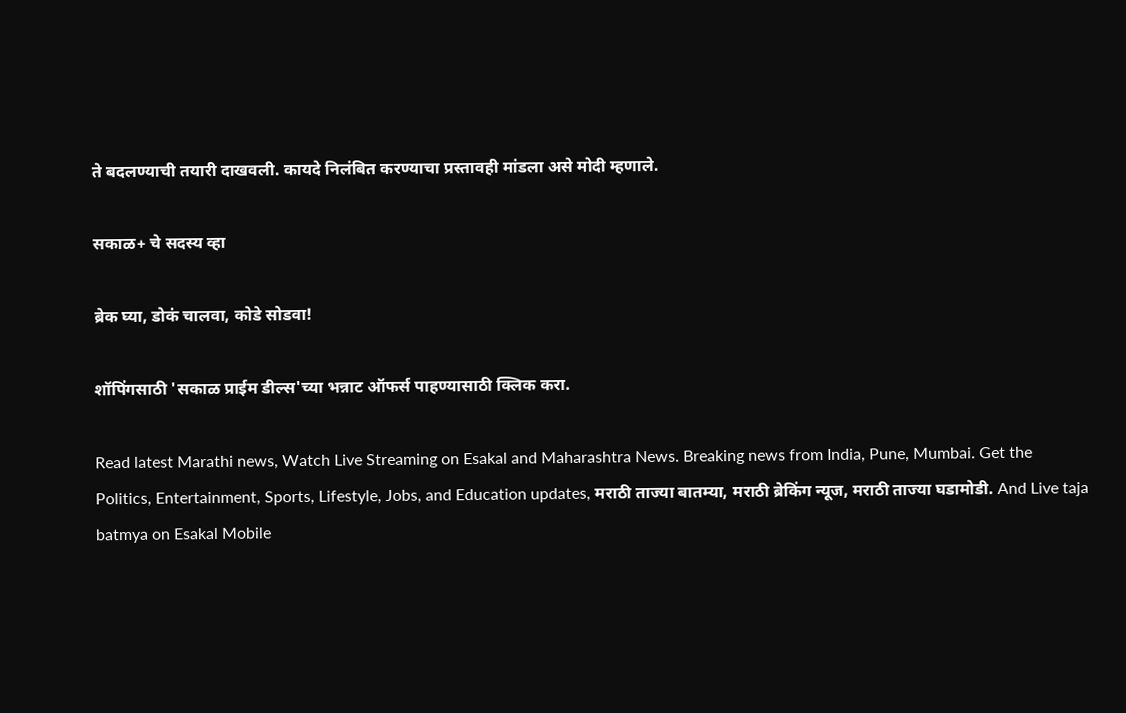ते बदलण्याची तयारी दाखवली. कायदे निलंबित करण्याचा प्रस्तावही मांडला असे मोदी म्हणाले.

सकाळ+ चे सदस्य व्हा

ब्रेक घ्या, डोकं चालवा, कोडे सोडवा!

शॉपिंगसाठी 'सकाळ प्राईम डील्स'च्या भन्नाट ऑफर्स पाहण्यासाठी क्लिक करा.

Read latest Marathi news, Watch Live Streaming on Esakal and Maharashtra News. Breaking news from India, Pune, Mumbai. Get the Politics, Entertainment, Sports, Lifestyle, Jobs, and Education updates, मराठी ताज्या बातम्या, मराठी ब्रेकिंग न्यूज, मराठी ताज्या घडामोडी. And Live taja batmya on Esakal Mobile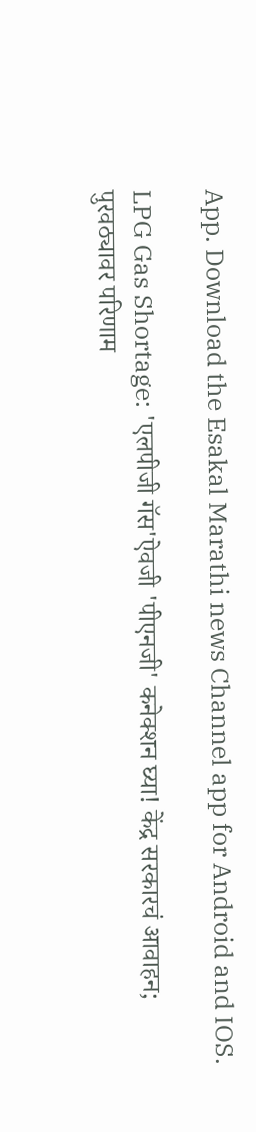App. Download the Esakal Marathi news Channel app for Android and IOS.

LPG Gas Shortage: 'एलपीजी गॅस'ऐवजी 'पीएनजी' कनेक्शन घ्या! केंद्र सरकारचं आवाहन; पुरवठ्यावर परिणाम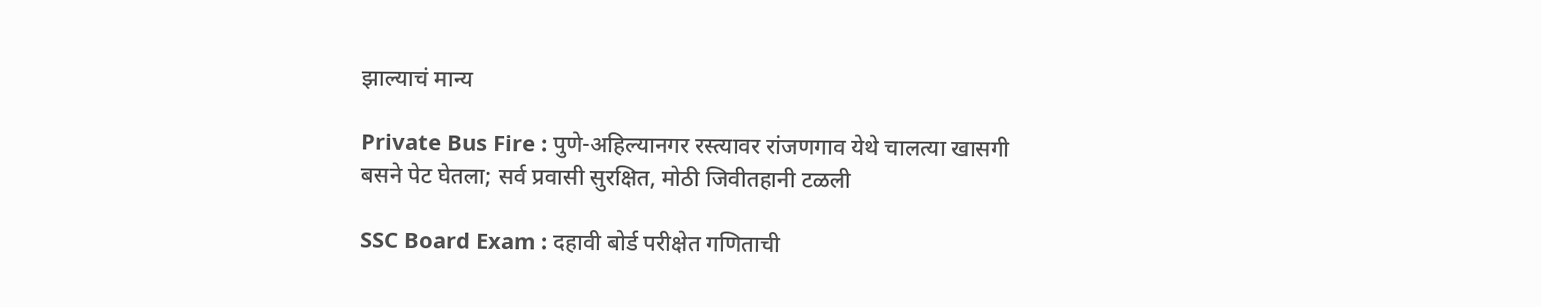झाल्याचं मान्य

Private Bus Fire : पुणे-अहिल्यानगर रस्त्यावर रांजणगाव येथे चालत्या खासगी बसने पेट घेतला; सर्व प्रवासी सुरक्षित, मोठी जिवीतहानी टळली

SSC Board Exam : दहावी बोर्ड परीक्षेत गणिताची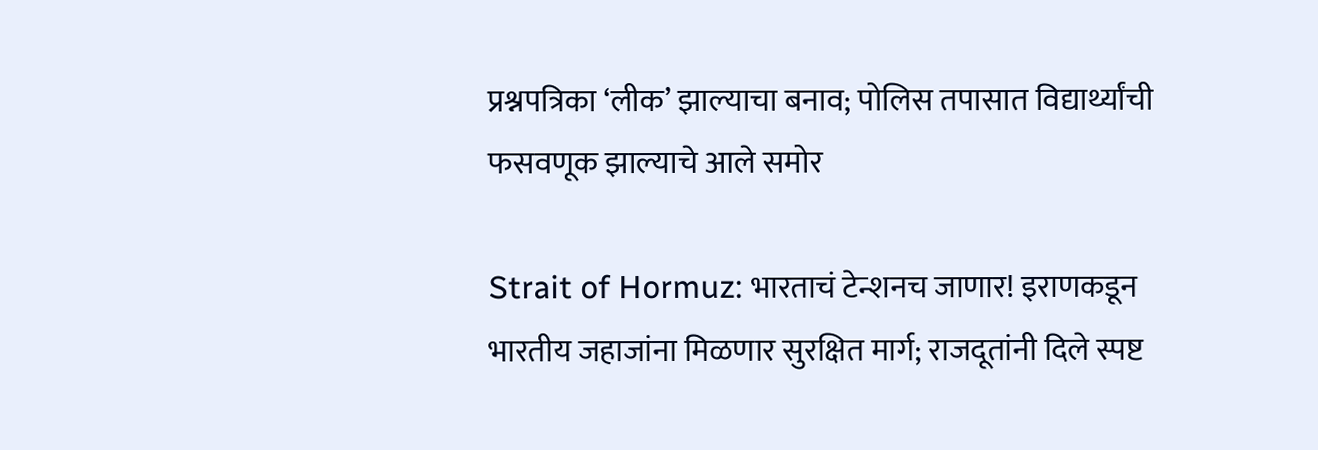प्रश्नपत्रिका ‘लीक’ झाल्याचा बनाव; पोलिस तपासात विद्यार्थ्यांची फसवणूक झाल्याचे आले समोर

Strait of Hormuz: भारताचं टेन्शनच जाणार! इराणकडून भारतीय जहाजांना मिळणार सुरक्षित मार्ग; राजदूतांनी दिले स्पष्ट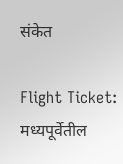संकेत

Flight Ticket: मध्यपूर्वेतील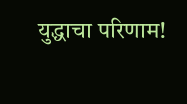युद्धाचा परिणाम!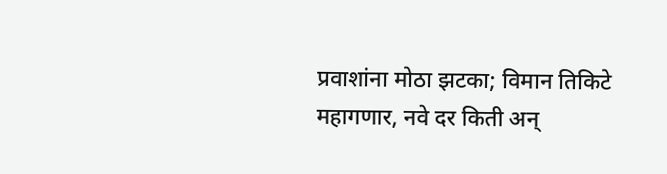प्रवाशांना मोठा झटका; विमान तिकिटे महागणार, नवे दर किती अन्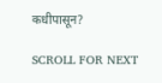कधीपासून?

SCROLL FOR NEXT